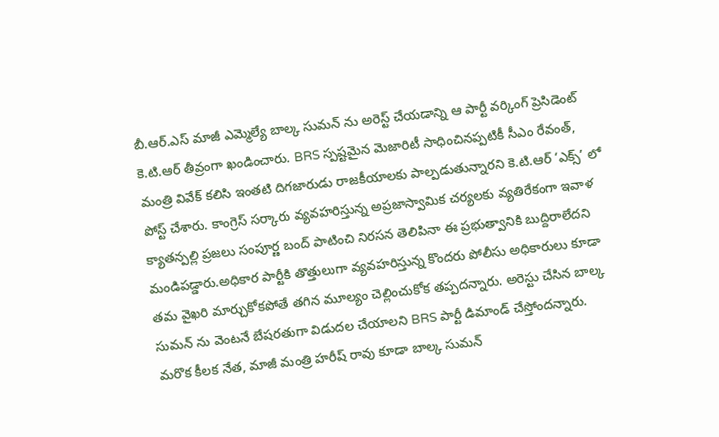బీ.ఆర్.ఎస్ మాజీ ఎమ్మెల్యే బాల్క సుమన్ ను అరెస్ట్ చేయడాన్ని ఆ పార్టీ వర్కింగ్ ప్రెసిడెంట్ కె.టి.ఆర్ తీవ్రంగా ఖండించారు. BRS స్పష్టమైన మెజారిటీ సాధించినప్పటికీ సీఎం రేవంత్, మంత్రి వివేక్ కలిసి ఇంతటి దిగజారుడు రాజకీయాలకు పాల్పడుతున్నారని కె.టి.ఆర్ ‘ఎక్స్’ లో పోస్ట్ చేశారు. కాంగ్రెస్ సర్కారు వ్యవహరిస్తున్న అప్రజాస్వామిక చర్యలకు వ్యతిరేకంగా ఇవాళ క్యాతన్పల్లి ప్రజలు సంపూర్ణ బంద్ పాటించి నిరసన తెలిపినా ఈ ప్రభుత్వానికి బుద్దిరాలేదని మండిపడ్డారు.అధికార పార్టీకి తొత్తులుగా వ్యవహరిస్తున్న కొందరు పోలీసు అధికారులు కూడా తమ వైఖరి మార్చుకోకపోతే తగిన మూల్యం చెల్లించుకోక తప్పదన్నారు. అరెస్టు చేసిన బాల్క సుమన్ ను వెంటనే బేషరతుగా విడుదల చేయాలని BRS పార్టీ డిమాండ్ చేస్తోందన్నారు.
మరొక కీలక నేత, మాజీ మంత్రి హరీష్ రావు కూడా బాల్క సుమన్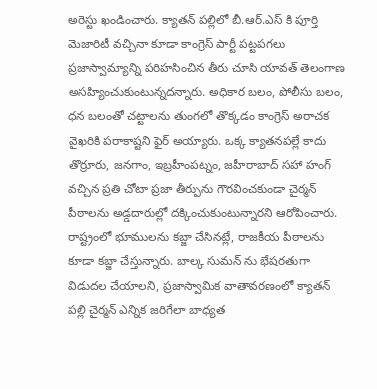అరెస్టు ఖండించారు. క్యాతన్ పల్లిలో బీ.ఆర్.ఎస్ కి పూర్తి మెజారిటీ వచ్చినా కూడా కాంగ్రెస్ పార్టీ పట్టపగలు ప్రజాస్వామ్యాన్ని పరిహసించిన తీరు చూసి యావత్ తెలంగాణ అసహ్యించుకుంటున్నదన్నారు. అధికార బలం, పోలీసు బలం, ధన బలంతో చట్టాలను తుంగలో తొక్కడం కాంగ్రెస్ అరాచక వైఖరికి పరాకాష్టని ఫైర్ అయ్యారు. ఒక్క క్యాతనపల్లే కాదు తొర్రూరు, జనగాం, ఇబ్రహీంపట్నం, జహీరాబాద్ సహా హంగ్ వచ్చిన ప్రతి చోటా ప్రజా తీర్పును గౌరవించకుండా చైర్మన్ పీఠాలను అడ్డదారుల్లో దక్కించుకుంటున్నారని ఆరోపించారు. రాష్ట్రంలో భూములను కబ్జా చేసినట్లే, రాజకీయ పీఠాలను కూడా కబ్జా చేస్తున్నారు. బాల్క సుమన్ ను భేషరతుగా విడుదల చేయాలని, ప్రజాస్వామిక వాతావరణంలో క్యాతన్ పల్లి చైర్మన్ ఎన్నిక జరిగేలా బాధ్యత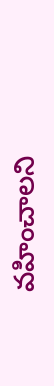వహించాలని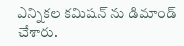ఎన్నికల కమిషన్ ను డిమాండ్ చేశారు.